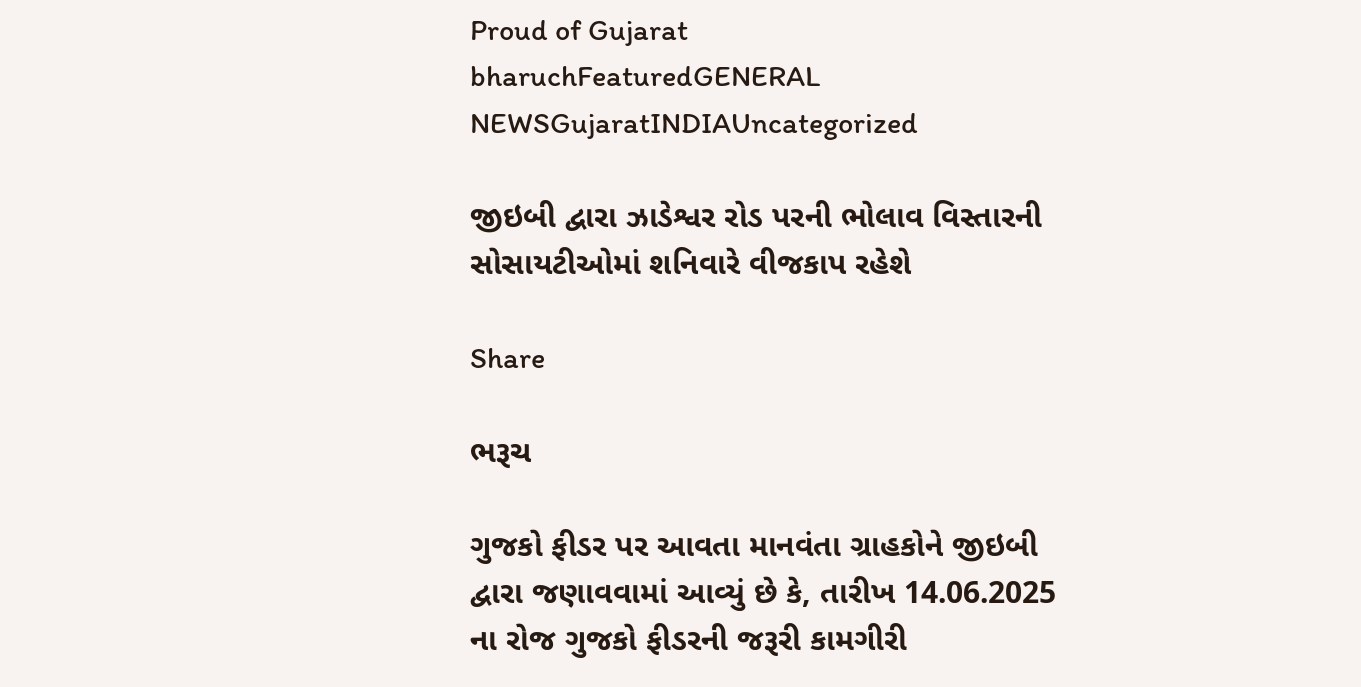Proud of Gujarat
bharuchFeaturedGENERAL NEWSGujaratINDIAUncategorized

જીઇબી દ્વારા ઝાડેશ્વર રોડ પરની ભોલાવ વિસ્તારની સોસાયટીઓમાં શનિવારે વીજકાપ રહેશે

Share

ભરૂચ

ગુજકો ફીડર પર આવતા માનવંતા ગ્રાહકોને જીઇબી દ્વારા જણાવવામાં આવ્યું છે કે, તારીખ 14.06.2025 ના રોજ ગુજકો ફીડરની જરૂરી કામગીરી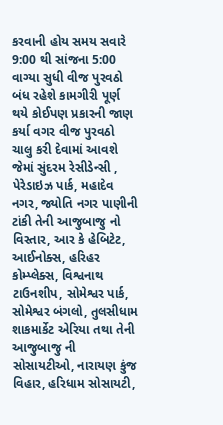કરવાની હોય સમય સવારે 9:00 થી સાંજના 5:00 વાગ્યા સુધી વીજ પુરવઠો બંધ રહેશે કામગીરી પૂર્ણ થયે કોઈપણ પ્રકારની જાણ કર્યા વગર વીજ પુરવઠો ચાલુ કરી દેવામાં આવશે
જેમાં સુંદરમ રેસીડેન્સી , પેરેડાઇઝ પાર્ક, મહાદેવ નગર, જ્યોતિ નગર પાણીની ટાંકી તેની આજુબાજુ નો વિસ્તાર, આર કે હેબિટેટ, આઈનોક્સ, હરિહર કોમ્પ્લેક્સ, વિશ્વનાથ ટાઉનશીપ, સોમેશ્વર પાર્ક, સોમેશ્વર બંગલો, તુલસીધામ શાકમાર્કેટ એરિયા તથા તેની આજુબાજુ ની સોસાયટીઓ, નારાયણ કુંજ વિહાર, હરિધામ સોસાયટી,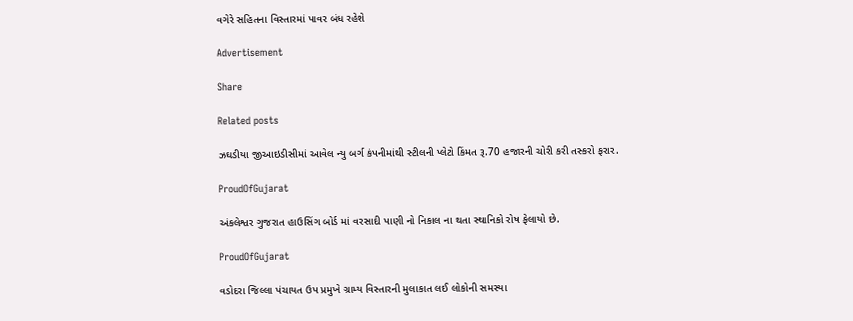વગેરે સહિતના વિસ્તારમાં પાવર બંધ રહેશે

Advertisement

Share

Related posts

ઝઘડીયા જીઆઇડીસીમાં આવેલ ન્યુ બર્ગ કંપનીમાંથી સ્ટીલની પ્લેટો કિંમત રૂ.70 હજારની ચોરી કરી તસ્કરો ફરાર.

ProudOfGujarat

અંકલેશ્વર ગુજરાત હાઉસિંગ બોર્ડ માં વરસાદી પાણી નો નિકાલ ના થતા સ્થાનિકો રોષ ફેલાયો છે.

ProudOfGujarat

વડોદરા જિલ્લા પંચાયત ઉપ પ્રમુખે ગ્રામ્ય વિસ્તારની મુલાકાત લઈ લોકોની સમસ્યા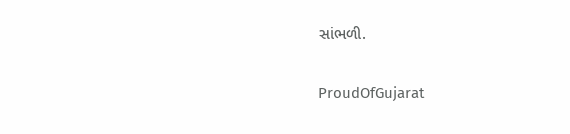સાંભળી.

ProudOfGujarat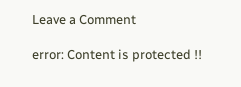Leave a Comment

error: Content is protected !!